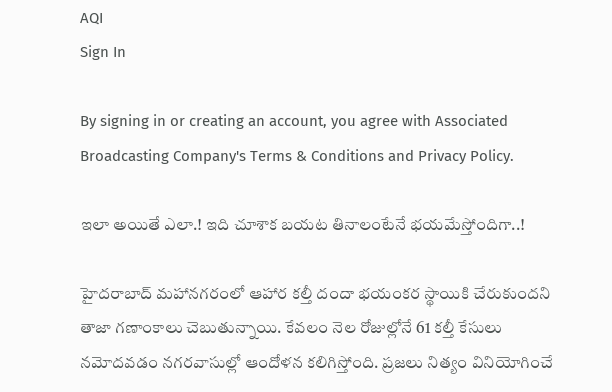AQI
Sign In

By signing in or creating an account, you agree with Associated Broadcasting Company's Terms & Conditions and Privacy Policy.

ఇలా అయితే ఎలా.! ఇది చూశాక బయట తినాలంటేనే భయమేస్తోందిగా..!

హైదరాబాద్ మహానగరంలో ఆహార కల్తీ దందా భయంకర స్థాయికి చేరుకుందని తాజా గణాంకాలు చెబుతున్నాయి. కేవలం నెల రోజుల్లోనే 61 కల్తీ కేసులు నమోదవడం నగరవాసుల్లో ఆందోళన కలిగిస్తోంది. ప్రజలు నిత్యం వినియోగించే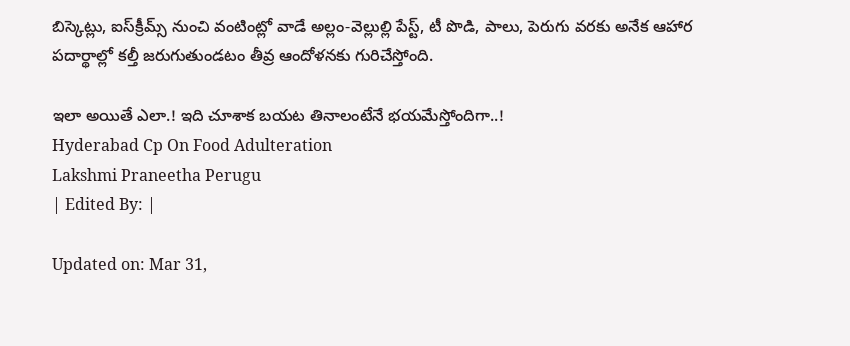బిస్కెట్లు, ఐస్‌క్రీమ్స్‌ నుంచి వంటింట్లో వాడే అల్లం-వెల్లుల్లి పేస్ట్‌, టీ పొడి, పాలు, పెరుగు వరకు అనేక ఆహార పదార్థాల్లో కల్తీ జరుగుతుండటం తీవ్ర ఆందోళనకు గురిచేస్తోంది.

ఇలా అయితే ఎలా.! ఇది చూశాక బయట తినాలంటేనే భయమేస్తోందిగా..!
Hyderabad Cp On Food Adulteration
Lakshmi Praneetha Perugu
| Edited By: |

Updated on: Mar 31,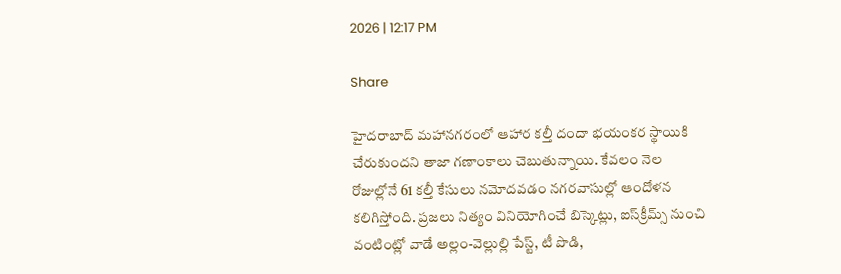2026 | 12:17 PM

Share

హైదరాబాద్ మహానగరంలో ఆహార కల్తీ దందా భయంకర స్థాయికి చేరుకుందని తాజా గణాంకాలు చెబుతున్నాయి. కేవలం నెల రోజుల్లోనే 61 కల్తీ కేసులు నమోదవడం నగరవాసుల్లో ఆందోళన కలిగిస్తోంది. ప్రజలు నిత్యం వినియోగించే బిస్కెట్లు, ఐస్‌క్రీమ్స్‌ నుంచి వంటింట్లో వాడే అల్లం-వెల్లుల్లి పేస్ట్‌, టీ పొడి,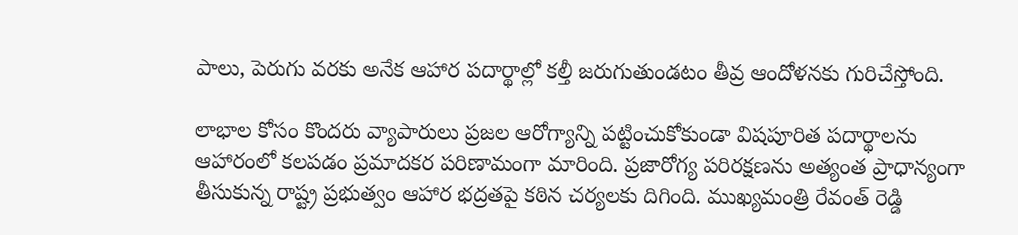పాలు, పెరుగు వరకు అనేక ఆహార పదార్థాల్లో కల్తీ జరుగుతుండటం తీవ్ర ఆందోళనకు గురిచేస్తోంది.

లాభాల కోసం కొందరు వ్యాపారులు ప్రజల ఆరోగ్యాన్ని పట్టించుకోకుండా విషపూరిత పదార్థాలను ఆహారంలో కలపడం ప్రమాదకర పరిణామంగా మారింది. ప్రజారోగ్య పరిరక్షణను అత్యంత ప్రాధాన్యంగా తీసుకున్న రాష్ట్ర ప్రభుత్వం ఆహార భద్రతపై కఠిన చర్యలకు దిగింది. ముఖ్యమంత్రి రేవంత్ రెడ్డి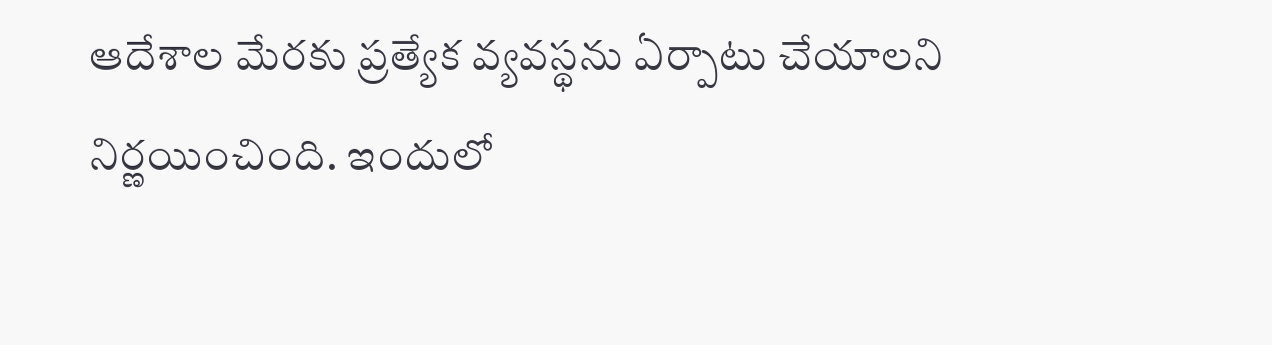ఆదేశాల మేరకు ప్రత్యేక వ్యవస్థను ఏర్పాటు చేయాలని నిర్ణయించింది. ఇందులో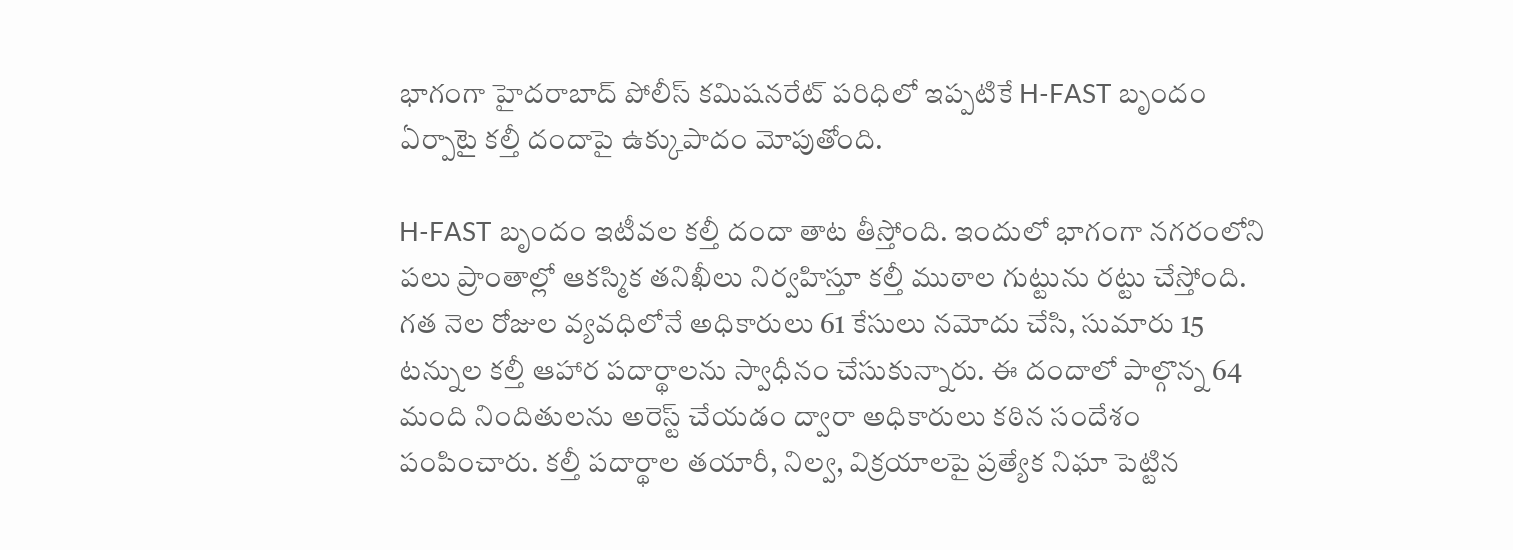భాగంగా హైదరాబాద్ పోలీస్ కమిషనరేట్ పరిధిలో ఇప్పటికే H-FAST బృందం ఏర్పాటై కల్తీ దందాపై ఉక్కుపాదం మోపుతోంది.

H-FAST బృందం ఇటీవల కల్తీ దందా తాట తీస్తోంది. ఇందులో భాగంగా నగరంలోని పలు ప్రాంతాల్లో ఆకస్మిక తనిఖీలు నిర్వహిస్తూ కల్తీ ముఠాల గుట్టును రట్టు చేస్తోంది. గత నెల రోజుల వ్యవధిలోనే అధికారులు 61 కేసులు నమోదు చేసి, సుమారు 15 టన్నుల కల్తీ ఆహార పదార్థాలను స్వాధీనం చేసుకున్నారు. ఈ దందాలో పాల్గొన్న 64 మంది నిందితులను అరెస్ట్ చేయడం ద్వారా అధికారులు కఠిన సందేశం పంపించారు. కల్తీ పదార్థాల తయారీ, నిల్వ, విక్రయాలపై ప్రత్యేక నిఘా పెట్టిన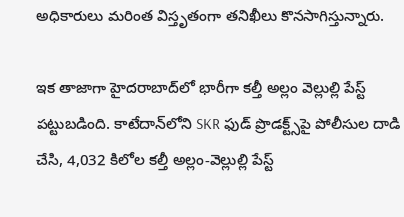అధికారులు మరింత విస్తృతంగా తనిఖీలు కొనసాగిస్తున్నారు.

ఇక తాజాగా హైదరాబాద్‌లో భారీగా కల్తీ అల్లం వెల్లుల్లి పేస్ట్‌ పట్టుబడింది. కాటేదాన్‌లోని SKR ఫుడ్ ప్రొడక్ట్స్‌పై పోలీసుల దాడి చేసి, 4,032 కిలోల కల్తీ అల్లం-వెల్లుల్లి పేస్ట్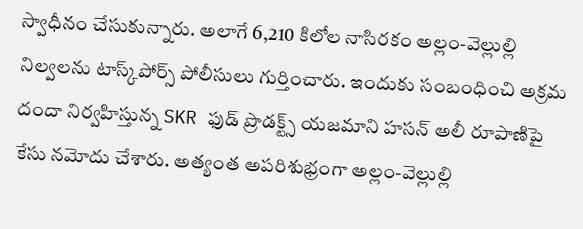స్వాధీనం చేసుకున్నారు. అలాగే 6,210 కిలోల నాసిరకం అల్లం-వెల్లుల్లి నిల్వలను టాస్క్‌పోర్స్ పోలీసులు గుర్తించారు. ఇందుకు సంబంధించి అక్రమ దందా నిర్వహిస్తున్న SKR ఫుడ్ ప్రొడక్ట్స్‌ యజమాని హసన్ అలీ రూపాణిపై కేసు నమోదు చేశారు. అత్యంత అపరిశుభ్రంగా అల్లం-వెల్లుల్లి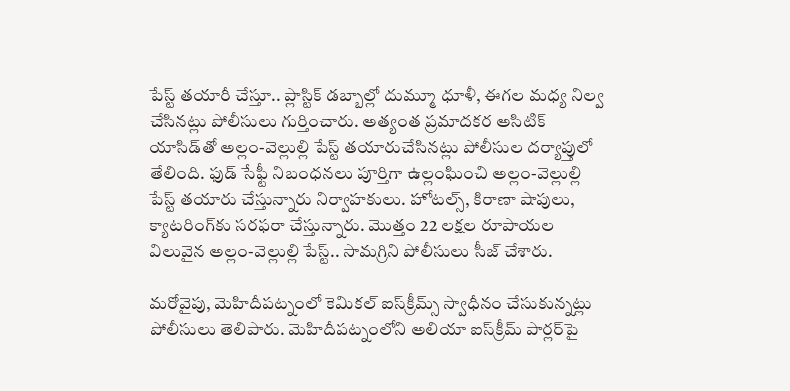పేస్ట్ తయారీ చేస్తూ.. ప్లాస్టిక్‌ డబ్బాల్లో దుమ్మూ ధూళీ, ఈగల మధ్య నిల్వ చేసినట్లు పోలీసులు గుర్తించారు. అత్యంత ప్రమాదకర అసిటిక్ యాసిడ్‌తో అల్లం-వెల్లుల్లి పేస్ట్‌ తయారుచేసినట్లు పోలీసుల దర్యాప్తులో తేలింది. ఫుడ్ సేఫ్టీ నిబంధనలు పూర్తిగా ఉల్లంఘించి అల్లం-వెల్లుల్లి పేస్ట్ తయారు చేస్తున్నారు నిర్వాహకులు. హోటల్స్, కిరాణా షాపులు, క్యాటరింగ్‌కు సరఫరా చేస్తున్నారు. మొత్తం 22 లక్షల రూపాయల విలువైన అల్లం-వెల్లుల్లి పేస్ట్.. సామగ్రిని పోలీసులు సీజ్‌ చేశారు.

మరోవైపు, మెహిదీపట్నంలో కెమికల్‌ ఐస్‌క్రీమ్స్‌‌ స్వాధీనం చేసుకున్నట్లు పోలీసులు తెలిపారు. మెహిదీపట్నంలోని అలియా ఐస్‌క్రీమ్‌ పార్లర్‌పై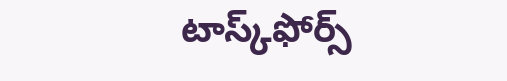టాస్క్‌‌ఫోర్స్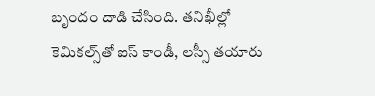బృందం దాడి చేసింది. తనిఖీల్లో కెమికల్స్‌తో ఐస్‌ కాండీ, లస్సీ తయారు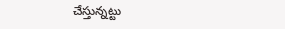చేస్తున్నట్టు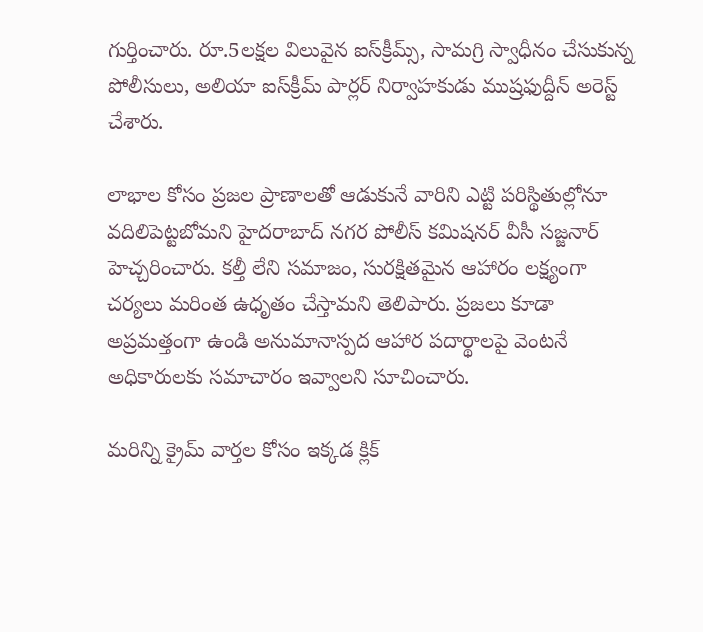గుర్తించారు. రూ.5లక్షల విలువైన ఐస్‌క్రీమ్స్‌, సామగ్రి స్వాధీనం చేసుకున్న పోలీసులు, అలియా ఐస్‌క్రీమ్‌ పార్లర్‌ నిర్వాహకుడు ముష్రఫుద్దీన్‌ అరెస్ట్‌ చేశారు.

లాభాల కోసం ప్రజల ప్రాణాలతో ఆడుకునే వారిని ఎట్టి పరిస్థితుల్లోనూ వదిలిపెట్టబోమని హైదరాబాద్ నగర పోలీస్ కమిషనర్ వీసీ సజ్జనార్ హెచ్చరించారు. కల్తీ లేని సమాజం, సురక్షితమైన ఆహారం లక్ష్యంగా చర్యలు మరింత ఉధృతం చేస్తామని తెలిపారు. ప్రజలు కూడా అప్రమత్తంగా ఉండి అనుమానాస్పద ఆహార పదార్థాలపై వెంటనే అధికారులకు సమాచారం ఇవ్వాలని సూచించారు.

మరిన్ని క్రైమ్ వార్తల కోసం ఇక్కడ క్లిక్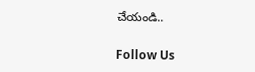చేయండి..

Follow Us